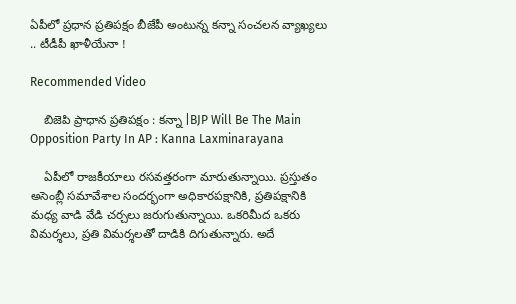ఏపీలో ప్రధాన ప్రతిపక్షం బీజేపీ అంటున్న కన్నా సంచలన వ్యాఖ్యలు .. టీడీపీ ఖాళీయేనా !

Recommended Video

    బిజెపి ప్రాధాన ప్రతిపక్షం : కన్నా |BJP Will Be The Main Opposition Party In AP : Kanna Laxminarayana

    ఏపీలో రాజకీయాలు రసవత్తరంగా మారుతున్నాయి. ప్రస్తుతం అసెంబ్లీ సమావేశాల సందర్భంగా అధికారపక్షానికి, ప్రతిపక్షానికి మధ్య వాడి వేడి చర్చలు జరుగుతున్నాయి. ఒకరిమీద ఒకరు విమర్శలు, ప్రతి విమర్శలతో దాడికి దిగుతున్నారు. అదే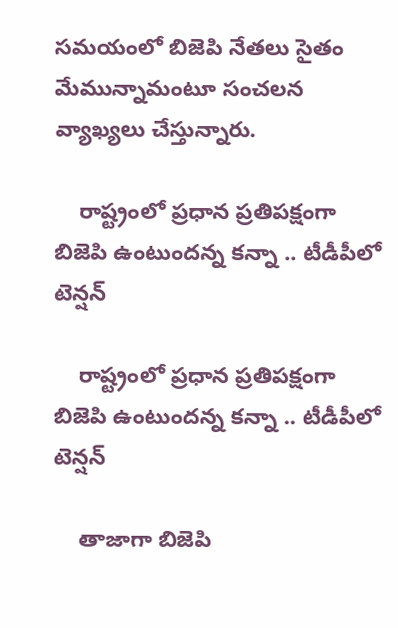సమయంలో బిజెపి నేతలు సైతం మేమున్నామంటూ సంచలన వ్యాఖ్యలు చేస్తున్నారు.

    రాష్ట్రంలో ప్రధాన ప్రతిపక్షంగా బిజెపి ఉంటుందన్న కన్నా .. టీడీపీలో టెన్షన్

    రాష్ట్రంలో ప్రధాన ప్రతిపక్షంగా బిజెపి ఉంటుందన్న కన్నా .. టీడీపీలో టెన్షన్

    తాజాగా బిజెపి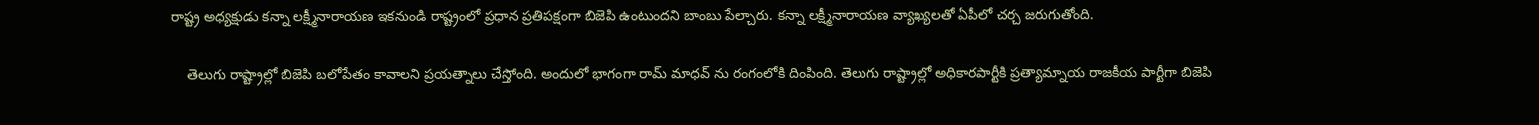రాష్ట్ర అధ్యక్షుడు కన్నా లక్ష్మీనారాయణ ఇకనుండి రాష్ట్రంలో ప్రధాన ప్రతిపక్షంగా బిజెపి ఉంటుందని బాంబు పేల్చారు. కన్నా లక్ష్మీనారాయణ వ్యాఖ్యలతో ఏపీలో చర్చ జరుగుతోంది.

    తెలుగు రాష్ట్రాల్లో బిజెపి బలోపేతం కావాలని ప్రయత్నాలు చేస్తోంది. అందులో భాగంగా రామ్ మాధవ్ ను రంగంలోకి దింపింది. తెలుగు రాష్ట్రాల్లో అధికారపార్టీకి ప్రత్యామ్నాయ రాజకీయ పార్టీగా బిజెపి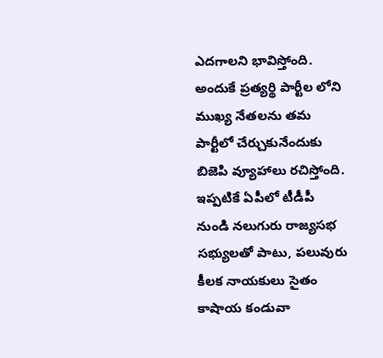ఎదగాలని భావిస్తోంది. అందుకే ప్రత్యర్థి పార్టీల లోని ముఖ్య నేతలను తమ పార్టీలో చేర్చుకునేందుకు బిజెపి వ్యూహాలు రచిస్తోంది. ఇప్పటికే ఏపీలో టీడీపీ నుండి నలుగురు రాజ్యసభ సభ్యులతో పాటు, పలువురు కీలక నాయకులు సైతం కాషాయ కండువా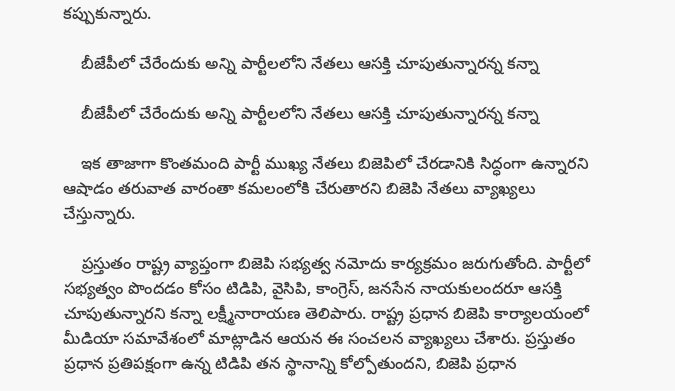కప్పుకున్నారు.

    బీజేపీలో చేరేందుకు అన్ని పార్టీలలోని నేతలు ఆసక్తి చూపుతున్నారన్న కన్నా

    బీజేపీలో చేరేందుకు అన్ని పార్టీలలోని నేతలు ఆసక్తి చూపుతున్నారన్న కన్నా

    ఇక తాజాగా కొంతమంది పార్టీ ముఖ్య నేతలు బిజెపిలో చేరడానికి సిద్ధంగా ఉన్నారని ఆషాడం తరువాత వారంతా కమలంలోకి చేరుతారని బిజెపి నేతలు వ్యాఖ్యలు చేస్తున్నారు.

    ప్రస్తుతం రాష్ట్ర వ్యాప్తంగా బిజెపి సభ్యత్వ నమోదు కార్యక్రమం జరుగుతోంది. పార్టీలో సభ్యత్వం పొందడం కోసం టిడిపి, వైసిపి, కాంగ్రెస్, జనసేన నాయకులందరూ ఆసక్తి చూపుతున్నారని కన్నా లక్ష్మీనారాయణ తెలిపారు. రాష్ట్ర ప్రధాన బిజెపి కార్యాలయంలో మీడియా సమావేశంలో మాట్లాడిన ఆయన ఈ సంచలన వ్యాఖ్యలు చేశారు. ప్రస్తుతం ప్రధాన ప్రతిపక్షంగా ఉన్న టిడిపి తన స్థానాన్ని కోల్పోతుందని, బిజెపి ప్రధాన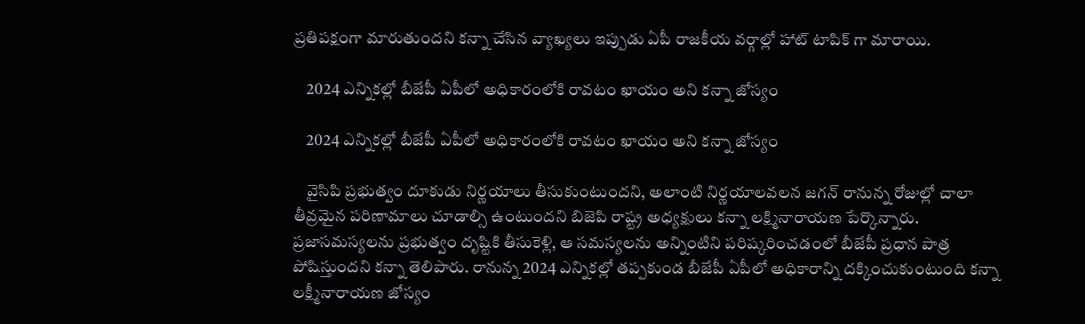ప్రతిపక్షంగా మారుతుందని కన్నా చేసిన వ్యాఖ్యలు ఇప్పుడు ఏపీ రాజకీయ వర్గాల్లో హాట్ టాపిక్ గా మారాయి.

    2024 ఎన్నికల్లో బీజేపీ ఏపీలో అధికారంలోకి రావటం ఖాయం అని కన్నా జోస్యం

    2024 ఎన్నికల్లో బీజేపీ ఏపీలో అధికారంలోకి రావటం ఖాయం అని కన్నా జోస్యం

    వైసిపి ప్రభుత్వం దూకుడు నిర్ణయాలు తీసుకుంటుందని, అలాంటి నిర్ణయాలవలన జగన్ రానున్న రోజుల్లో చాలా తీవ్రమైన పరిణామాలు చూడాల్సి ఉంటుందని బిజెపి రాష్ట్ర అధ్యక్షులు కన్నా లక్ష్మినారాయణ పేర్కొన్నారు. ప్రజాసమస్యలను ప్రభుత్వం దృష్టికి తీసుకెళ్లి, ఆ సమస్యలను అన్నింటిని పరిష్కరించడంలో బీజేపీ ప్రధాన పాత్ర పోషిస్తుందని కన్నా తెలిపారు. రానున్న 2024 ఎన్నికల్లో తప్పకుండ బీజేపీ ఏపీలో అధికారాన్ని దక్కించుకుంటుంది కన్నా లక్ష్మీనారాయణ జోస్యం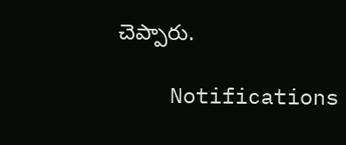చెప్పారు.

    Notifications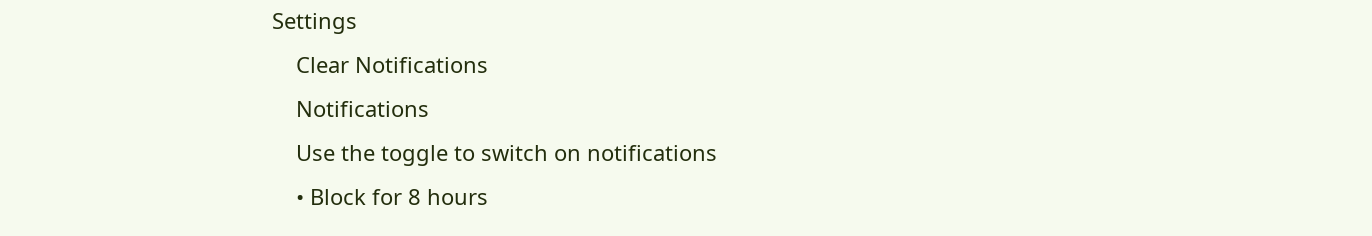Settings
    Clear Notifications
    Notifications
    Use the toggle to switch on notifications
    • Block for 8 hours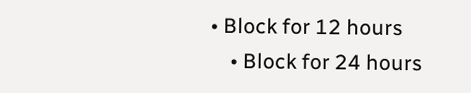• Block for 12 hours
    • Block for 24 hours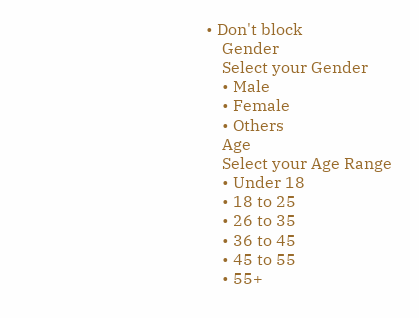• Don't block
    Gender
    Select your Gender
    • Male
    • Female
    • Others
    Age
    Select your Age Range
    • Under 18
    • 18 to 25
    • 26 to 35
    • 36 to 45
    • 45 to 55
    • 55+